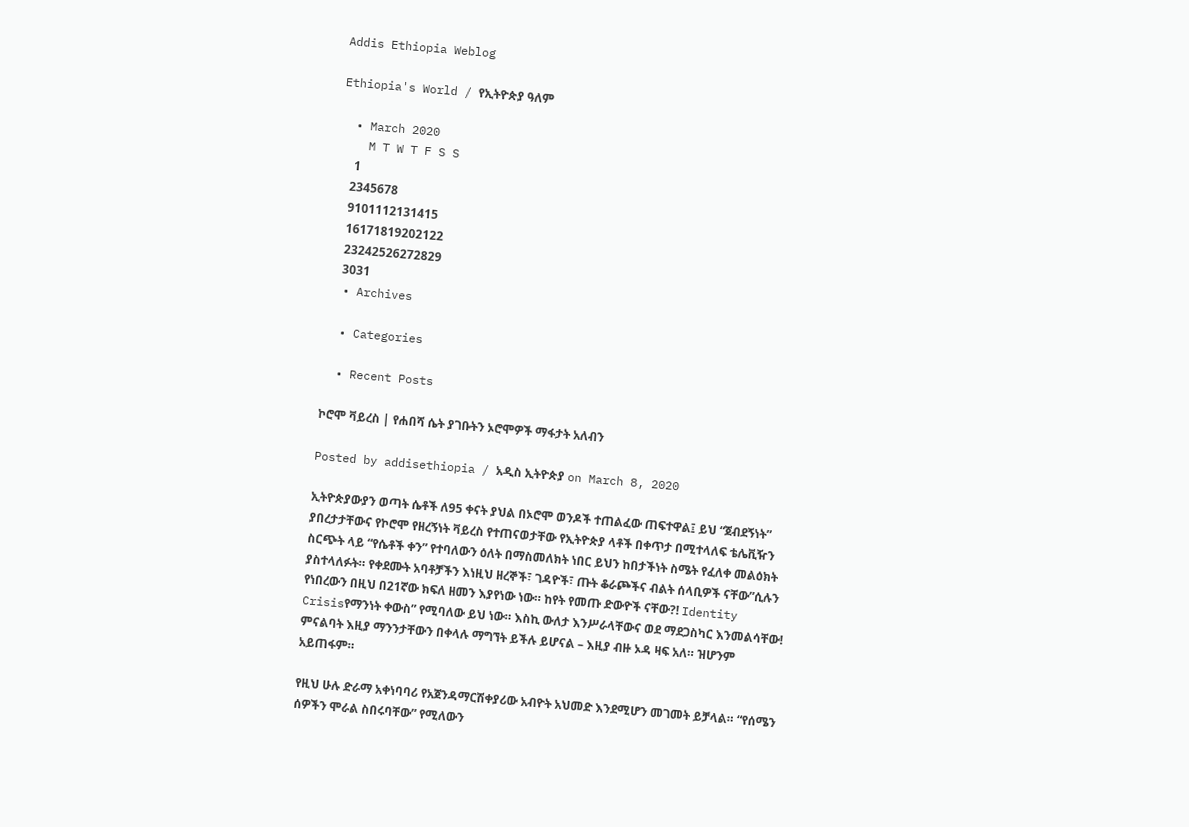Addis Ethiopia Weblog

Ethiopia's World / የኢትዮጵያ ዓለም

  • March 2020
    M T W T F S S
     1
    2345678
    9101112131415
    16171819202122
    23242526272829
    3031
  • Archives

  • Categories

  • Recent Posts

ኮሮሞ ቫይረስ | የሐበሻ ሴት ያገቡትን ኦሮሞዎች ማፋታት አለብን

Posted by addisethiopia / አዲስ ኢትዮጵያ on March 8, 2020

ኢትዮጵያውያን ወጣት ሴቶች ለ95 ቀናት ያህል በኦሮሞ ወንዶች ተጠልፈው ጠፍተዋል፤ ይህ “ጀብደኝነት” ያበረታታቸውና የኮሮሞ የዘረኝነት ቫይረስ የተጠናወታቸው የኢትዮጵያ ላቶች በቀጥታ በሚተላለፍ ቴሌቪዥን ስርጭት ላይ “የሴቶች ቀን” የተባለውን ዕለት በማስመለክት ነበር ይህን ከበታችነት ስሜት የፈለቀ መልዕክት ያስተላለፉት። የቀደሙት አባቶቻችን እነዚህ ዘረኞች፣ ገዳዮች፣ ጡት ቆራጮችና ብልት ሰላቢዎች ናቸው”ሲሉን የነበረውን በዚህ በ21ኛው ክፍለ ዘመን እያየነው ነው። ከየት የመጡ ድውዮች ናቸው?! Identity Crisisየማንነት ቀውስ” የሚባለው ይህ ነው። እስኪ ውለታ እንሥራላቸውና ወደ ማደጋስካር እንመልሳቸው! ምናልባት እዚያ ማንንታቸውን በቀላሉ ማግኘት ይችሉ ይሆናል – እዚያ ብዙ ኦዳ ዛፍ አለ። ዝሆንም አይጠፋም።

የዚህ ሁሉ ድራማ አቀነባባሪ የአጀንዳማርሽቀያሪው አብዮት አህመድ እንደሚሆን መገመት ይቻላል። “የሰሜን ሰዎችን ሞራል ስበሩባቸው” የሚለውን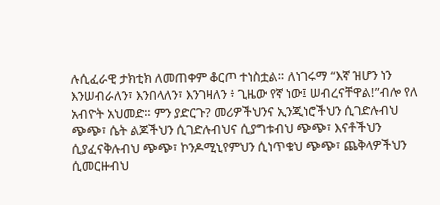ሉሲፈራዊ ታክቲክ ለመጠቀም ቆርጦ ተነስቷል። ለነገሩማ “እኛ ዝሆን ነን እንሠብራለን፣ እንበላለን፣ እንገዛለን ፥ ጊዜው የኛ ነው፤ ሠብረናቸዋል!”ብሎ የለ አብዮት አህመድ። ምን ያድርጉ? መሪዎችህንና ኢንጂነሮችህን ሲገድሉብህ ጭጭ፣ ሴት ልጆችህን ሲገድሉብህና ሲያግቱብህ ጭጭ፣ እናቶችህን ሲያፈናቅሉብህ ጭጭ፣ ኮንዶሚኒየምህን ሲነጥቁህ ጭጭ፣ ጨቅላዎችህን ሲመርዙብህ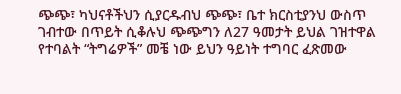ጭጭ፣ ካህናቶችህን ሲያርዱብህ ጭጭ፣ ቤተ ክርስቲያንህ ውስጥ ገብተው በጥይት ሲቆሉህ ጭጭግን ለ27 ዓመታት ይህል ገዝተዋል የተባልት “ትግሬዎች” መቼ ነው ይህን ዓይነት ተግባር ፈጽመው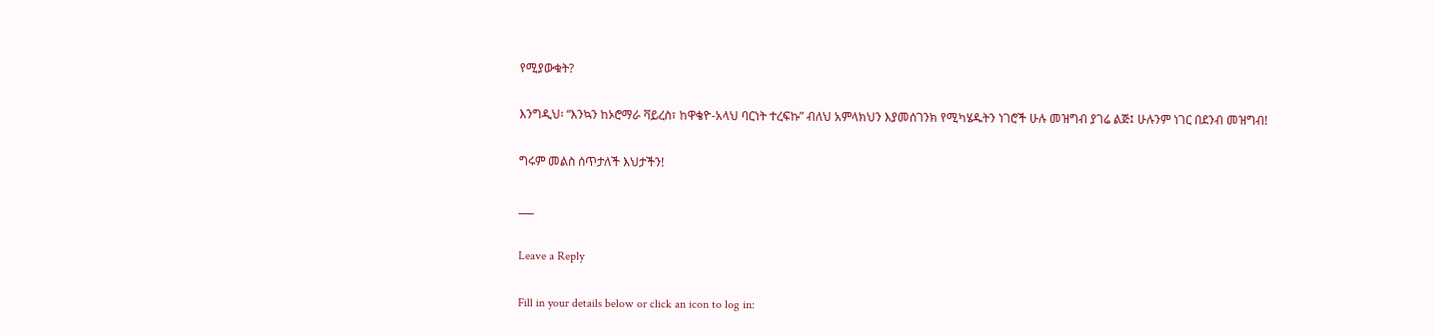የሚያውቁት?

እንግዲህ፡ “እንኳን ከኦሮማራ ቫይረስ፣ ከዋቄዮ-አላህ ባርነት ተረፍኩ” ብለህ አምላክህን እያመሰገንክ የሚካሄዱትን ነገሮች ሁሉ መዝግብ ያገሬ ልጅ፤ ሁሉንም ነገር በደንብ መዝግብ!

ግሩም መልስ ሰጥታለች እህታችን!

___

Leave a Reply

Fill in your details below or click an icon to log in: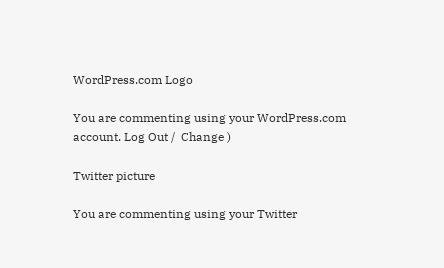WordPress.com Logo

You are commenting using your WordPress.com account. Log Out /  Change )

Twitter picture

You are commenting using your Twitter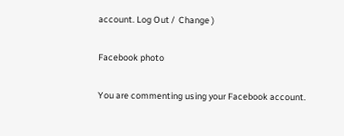account. Log Out /  Change )

Facebook photo

You are commenting using your Facebook account.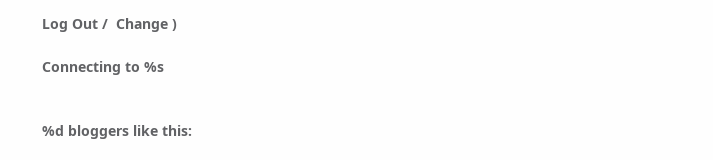Log Out /  Change )

Connecting to %s


%d bloggers like this: